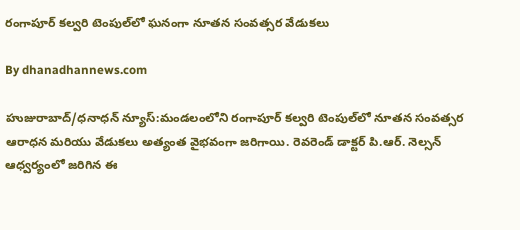రంగాపూర్ కల్వరి టెంపుల్‌లో ఘనంగా నూతన సంవత్సర వేడుకలు

By dhanadhannews.com

హుజురాబాద్/ధనాధన్ న్యూస్:మండలంలోని రంగాపూర్ కల్వరి టెంపుల్‌లో నూతన సంవత్సర ఆరాధన మరియు వేడుకలు అత్యంత వైభవంగా జరిగాయి. రెవరెండ్ డాక్టర్ పి.ఆర్. నెల్సన్ ఆధ్వర్యంలో జరిగిన ఈ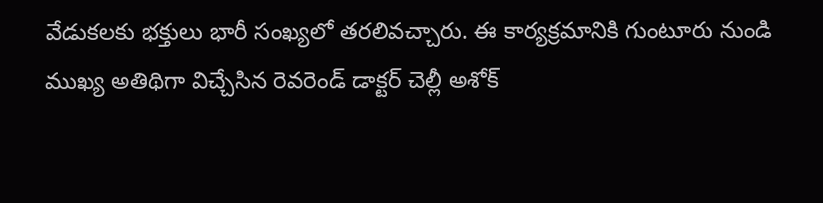వేడుకలకు భక్తులు భారీ సంఖ్యలో తరలివచ్చారు. ఈ కార్యక్రమానికి గుంటూరు నుండి ముఖ్య అతిథిగా విచ్చేసిన రెవరెండ్ డాక్టర్ చెల్లీ అశోక్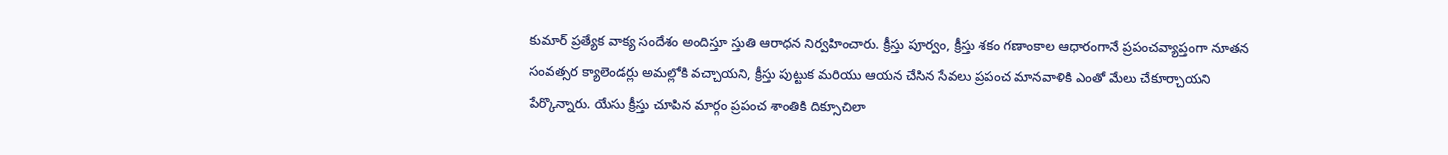కుమార్ ప్రత్యేక వాక్య సందేశం అందిస్తూ స్తుతి ఆరాధన నిర్వహించారు. క్రీస్తు పూర్వం, క్రీస్తు శకం గణాంకాల ఆధారంగానే ప్రపంచవ్యాప్తంగా నూతన సంవత్సర క్యాలెండర్లు అమల్లోకి వచ్చాయని, క్రీస్తు పుట్టుక మరియు ఆయన చేసిన సేవలు ప్రపంచ మానవాళికి ఎంతో మేలు చేకూర్చాయని పేర్కొన్నారు. యేసు క్రీస్తు చూపిన మార్గం ప్రపంచ శాంతికి దిక్సూచిలా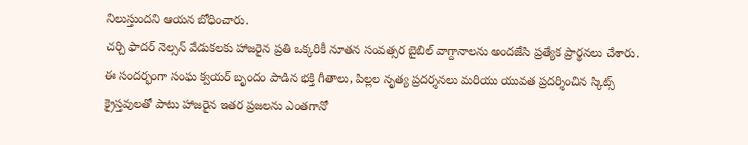నిలుస్తుందని ఆయన బోధించారు.
చర్చి ఫాదర్ నెల్సన్ వేడుకలకు హాజరైన ప్రతి ఒక్కరికీ నూతన సంవత్సర బైబిల్ వాగ్దానాలను అందజేసి ప్రత్యేక ప్రార్థనలు చేశారు. ఈ సందర్భంగా సంఘ క్వయర్ బృందం పాడిన భక్తి గీతాలు, పిల్లల నృత్య ప్రదర్శనలు మరియు యువత ప్రదర్శించిన స్కిట్స్ క్రైస్తవులతో పాటు హాజరైన ఇతర ప్రజలను ఎంతగానో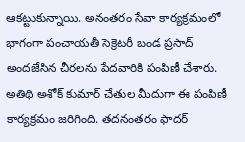ఆకట్టుకున్నాయి. అనంతరం సేవా కార్యక్రమంలో భాగంగా పంచాయతీ సెక్రెటరీ బండ ప్రసాద్ అందజేసిన చీరలను పేదవారికి పంపిణీ చేశారు. అతిథి అశోక్ కుమార్ చేతుల మీదుగా ఈ పంపిణీ కార్యక్రమం జరిగింది. తదనంతరం ఫాదర్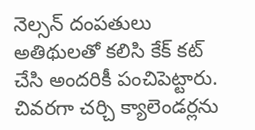నెల్సన్ దంపతులు అతిథులతో కలిసి కేక్ కట్ చేసి అందరికీ పంచిపెట్టారు. చివరగా చర్చి క్యాలెండర్లను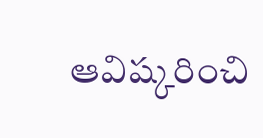ఆవిష్కరించి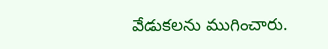వేడుకలను ముగించారు.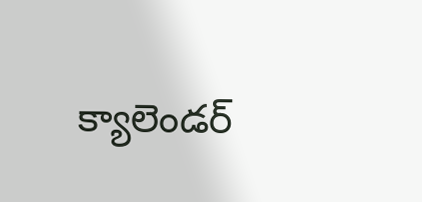క్యాలెండర్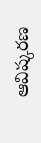ఆవిష్కరణ